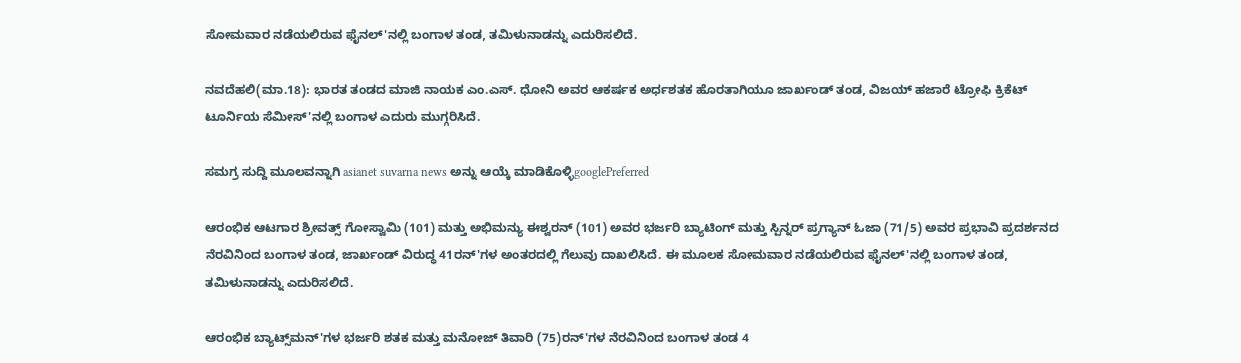ಸೋಮವಾರ ನಡೆಯಲಿರುವ ಫೈನಲ್‌'ನಲ್ಲಿ ಬಂಗಾಳ ತಂಡ, ತಮಿಳುನಾಡನ್ನು ಎದುರಿಸಲಿದೆ.

ನವದೆಹಲಿ(ಮಾ.18): ಭಾರತ ತಂಡದ ಮಾಜಿ ನಾಯಕ ಎಂ.ಎಸ್. ಧೋನಿ ಅವರ ಆಕರ್ಷಕ ಅರ್ಧಶತಕ ಹೊರತಾಗಿಯೂ ಜಾರ್ಖಂಡ್ ತಂಡ, ವಿಜಯ್ ಹಜಾರೆ ಟ್ರೋಫಿ ಕ್ರಿಕೆಟ್ ಟೂರ್ನಿಯ ಸೆಮೀಸ್‌'ನಲ್ಲಿ ಬಂಗಾಳ ಎದುರು ಮುಗ್ಗರಿಸಿದೆ.

ಸಮಗ್ರ ಸುದ್ದಿ ಮೂಲವನ್ನಾಗಿ asianet suvarna news ಅನ್ನು ಆಯ್ಕೆ ಮಾಡಿಕೊಳ್ಳಿgooglePreferred

ಆರಂಭಿಕ ಆಟಗಾರ ಶ್ರೀವತ್ಸ್ ಗೋಸ್ವಾಮಿ (101) ಮತ್ತು ಅಭಿಮನ್ಯು ಈಶ್ವರನ್ (101) ಅವರ ಭರ್ಜರಿ ಬ್ಯಾಟಿಂಗ್ ಮತ್ತು ಸ್ಪಿನ್ನರ್ ಪ್ರಗ್ಯಾನ್ ಓಜಾ (71/5) ಅವರ ಪ್ರಭಾವಿ ಪ್ರದರ್ಶನದ ನೆರವಿನಿಂದ ಬಂಗಾಳ ತಂಡ, ಜಾರ್ಖಂಡ್ ವಿರುದ್ಧ 41ರನ್‌'ಗಳ ಅಂತರದಲ್ಲಿ ಗೆಲುವು ದಾಖಲಿಸಿದೆ. ಈ ಮೂಲಕ ಸೋಮವಾರ ನಡೆಯಲಿರುವ ಫೈನಲ್‌'ನಲ್ಲಿ ಬಂಗಾಳ ತಂಡ, ತಮಿಳುನಾಡನ್ನು ಎದುರಿಸಲಿದೆ.

ಆರಂಭಿಕ ಬ್ಯಾಟ್ಸ್‌ಮನ್‌'ಗಳ ಭರ್ಜರಿ ಶತಕ ಮತ್ತು ಮನೋಜ್ ತಿವಾರಿ (75)ರನ್‌'ಗಳ ನೆರವಿನಿಂದ ಬಂಗಾಳ ತಂಡ 4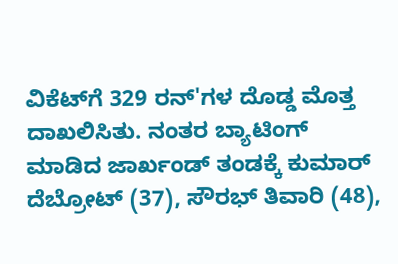ವಿಕೆಟ್‌ಗೆ 329 ರನ್‌'ಗಳ ದೊಡ್ಡ ಮೊತ್ತ ದಾಖಲಿಸಿತು. ನಂತರ ಬ್ಯಾಟಿಂಗ್ ಮಾಡಿದ ಜಾರ್ಖಂಡ್ ತಂಡಕ್ಕೆ ಕುಮಾರ್ ದೆಬ್ರೋಟ್ (37), ಸೌರಭ್ ತಿವಾರಿ (48),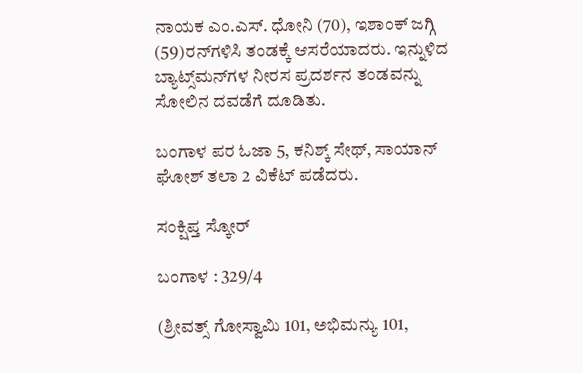ನಾಯಕ ಎಂ.ಎಸ್. ಧೋನಿ (70), ಇಶಾಂಕ್ ಜಗ್ಗಿ (59)ರನ್‌ಗಳಿಸಿ ತಂಡಕ್ಕೆ ಆಸರೆಯಾದರು. ಇನ್ನುಳಿದ ಬ್ಯಾಟ್ಸ್‌ಮನ್‌ಗಳ ನೀರಸ ಪ್ರದರ್ಶನ ತಂಡವನ್ನು ಸೋಲಿನ ದವಡೆಗೆ ದೂಡಿತು.

ಬಂಗಾಳ ಪರ ಓಜಾ 5, ಕನಿಶ್ಕ್ ಸೇಥ್, ಸಾಯಾನ್ ಘೋಶ್ ತಲಾ 2 ವಿಕೆಟ್ ಪಡೆದರು.

ಸಂಕ್ಷಿಪ್ತ ಸ್ಕೋರ್

ಬಂಗಾಳ : 329/4

(ಶ್ರೀವತ್ಸ್ ಗೋಸ್ವಾಮಿ 101, ಅಭಿಮನ್ಯು 101,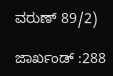ವರುಣ್ 89/2)

ಜಾರ್ಖಂಡ್ :288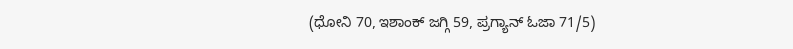(ಧೋನಿ 70, ಇಶಾಂಕ್ ಜಗ್ಗಿ 59, ಪ್ರಗ್ಯಾನ್ ಓಜಾ 71/5)